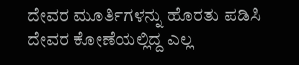ದೇವರ ಮೂರ್ತಿಗಳನ್ನು ಹೊರತು ಪಡಿಸಿ ದೇವರ ಕೋಣೆಯಲ್ಲಿದ್ದ ಎಲ್ಲ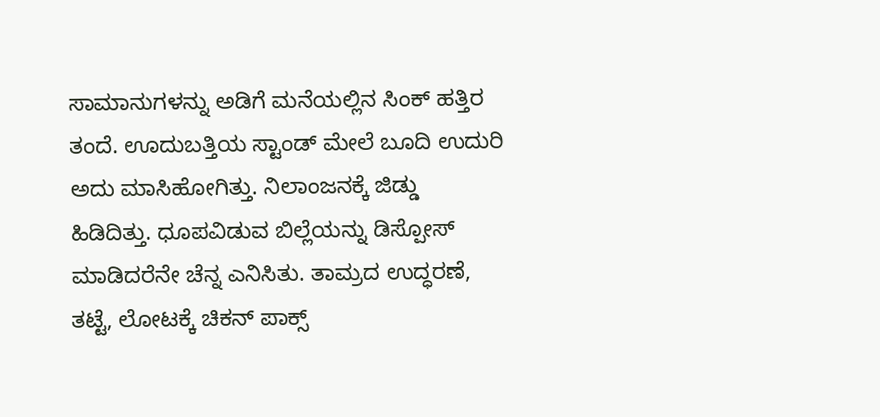ಸಾಮಾನುಗಳನ್ನು ಅಡಿಗೆ ಮನೆಯಲ್ಲಿನ ಸಿಂಕ್ ಹತ್ತಿರ ತಂದೆ. ಊದುಬತ್ತಿಯ ಸ್ಟಾಂಡ್ ಮೇಲೆ ಬೂದಿ ಉದುರಿ ಅದು ಮಾಸಿಹೋಗಿತ್ತು. ನಿಲಾಂಜನಕ್ಕೆ ಜಿಡ್ಡು ಹಿಡಿದಿತ್ತು. ಧೂಪವಿಡುವ ಬಿಲ್ಲೆಯನ್ನು ಡಿಸ್ಪೋಸ್ ಮಾಡಿದರೆನೇ ಚೆನ್ನ ಎನಿಸಿತು. ತಾಮ್ರದ ಉದ್ಧರಣೆ, ತಟ್ಟೆ, ಲೋಟಕ್ಕೆ ಚಿಕನ್ ಪಾಕ್ಸ್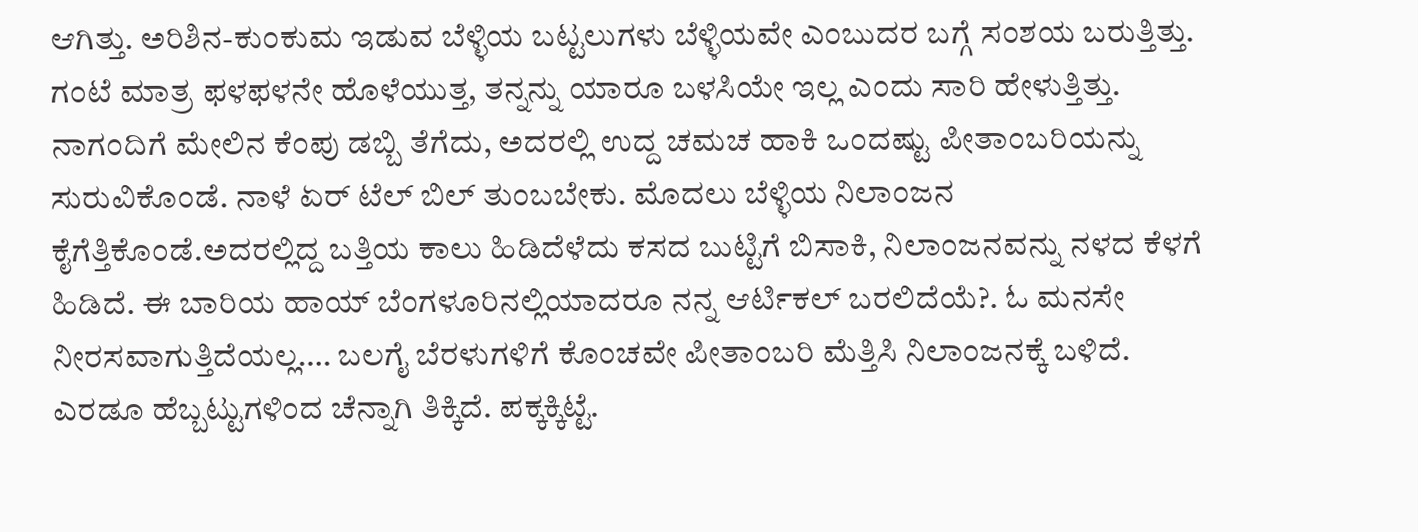ಆಗಿತ್ತು. ಅರಿಶಿನ-ಕುಂಕುಮ ಇಡುವ ಬೆಳ್ಳಿಯ ಬಟ್ಟಲುಗಳು ಬೆಳ್ಳಿಯವೇ ಎಂಬುದರ ಬಗ್ಗೆ ಸಂಶಯ ಬರುತ್ತಿತ್ತು. ಗಂಟೆ ಮಾತ್ರ ಫಳಫಳನೇ ಹೊಳೆಯುತ್ತ, ತನ್ನನ್ನು ಯಾರೂ ಬಳಸಿಯೇ ಇಲ್ಲ ಎಂದು ಸಾರಿ ಹೇಳುತ್ತಿತ್ತು.
ನಾಗಂದಿಗೆ ಮೇಲಿನ ಕೆಂಪು ಡಬ್ಬಿ ತೆಗೆದು, ಅದರಲ್ಲಿ ಉದ್ದ ಚಮಚ ಹಾಕಿ ಒಂದಷ್ಟು ಪೀತಾಂಬರಿಯನ್ನು ಸುರುವಿಕೊಂಡೆ. ನಾಳೆ ಏರ್ ಟೆಲ್ ಬಿಲ್ ತುಂಬಬೇಕು. ಮೊದಲು ಬೆಳ್ಳಿಯ ನಿಲಾಂಜನ ಕೈಗೆತ್ತಿಕೊಂಡೆ.ಅದರಲ್ಲಿದ್ದ ಬತ್ತಿಯ ಕಾಲು ಹಿಡಿದೆಳೆದು ಕಸದ ಬುಟ್ಟಿಗೆ ಬಿಸಾಕಿ, ನಿಲಾಂಜನವನ್ನು ನಳದ ಕೆಳಗೆ ಹಿಡಿದೆ. ಈ ಬಾರಿಯ ಹಾಯ್ ಬೆಂಗಳೂರಿನಲ್ಲಿಯಾದರೂ ನನ್ನ ಆರ್ಟಿಕಲ್ ಬರಲಿದೆಯೆ?. ಓ ಮನಸೇ ನೀರಸವಾಗುತ್ತಿದೆಯಲ್ಲ…. ಬಲಗೈ ಬೆರಳುಗಳಿಗೆ ಕೊಂಚವೇ ಪೀತಾಂಬರಿ ಮೆತ್ತಿಸಿ ನಿಲಾಂಜನಕ್ಕೆ ಬಳಿದೆ. ಎರಡೂ ಹೆಬ್ಬಟ್ಟುಗಳಿಂದ ಚೆನ್ನಾಗಿ ತಿಕ್ಕಿದೆ. ಪಕ್ಕಕ್ಕಿಟ್ಟೆ.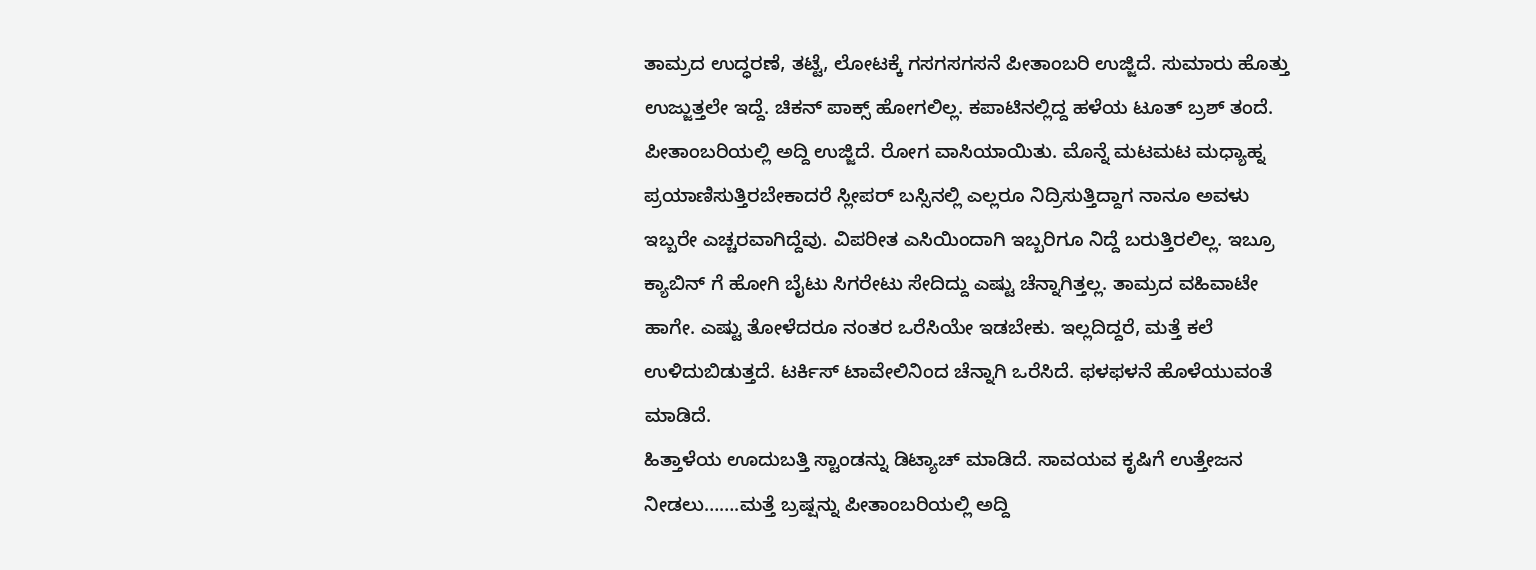ತಾಮ್ರದ ಉದ್ಧರಣೆ, ತಟ್ಟೆ, ಲೋಟಕ್ಕೆ ಗಸಗಸಗಸನೆ ಪೀತಾಂಬರಿ ಉಜ್ಜಿದೆ. ಸುಮಾರು ಹೊತ್ತು ಉಜ್ಜುತ್ತಲೇ ಇದ್ದೆ. ಚಿಕನ್ ಪಾಕ್ಸ್ ಹೋಗಲಿಲ್ಲ. ಕಪಾಟಿನಲ್ಲಿದ್ದ ಹಳೆಯ ಟೂತ್ ಬ್ರಶ್ ತಂದೆ. ಪೀತಾಂಬರಿಯಲ್ಲಿ ಅದ್ದಿ ಉಜ್ಜಿದೆ. ರೋಗ ವಾಸಿಯಾಯಿತು. ಮೊನ್ನೆ ಮಟಮಟ ಮಧ್ಯಾಹ್ನ ಪ್ರಯಾಣಿಸುತ್ತಿರಬೇಕಾದರೆ ಸ್ಲೀಪರ್ ಬಸ್ಸಿನಲ್ಲಿ ಎಲ್ಲರೂ ನಿದ್ರಿಸುತ್ತಿದ್ದಾಗ ನಾನೂ ಅವಳು ಇಬ್ಬರೇ ಎಚ್ಚರವಾಗಿದ್ದೆವು. ವಿಪರೀತ ಎಸಿಯಿಂದಾಗಿ ಇಬ್ಬರಿಗೂ ನಿದ್ದೆ ಬರುತ್ತಿರಲಿಲ್ಲ. ಇಬ್ರೂ ಕ್ಯಾಬಿನ್ ಗೆ ಹೋಗಿ ಬೈಟು ಸಿಗರೇಟು ಸೇದಿದ್ದು ಎಷ್ಟು ಚೆನ್ನಾಗಿತ್ತಲ್ಲ. ತಾಮ್ರದ ವಹಿವಾಟೇ ಹಾಗೇ. ಎಷ್ಟು ತೋಳೆದರೂ ನಂತರ ಒರೆಸಿಯೇ ಇಡಬೇಕು. ಇಲ್ಲದಿದ್ದರೆ, ಮತ್ತೆ ಕಲೆ ಉಳಿದುಬಿಡುತ್ತದೆ. ಟರ್ಕಿಸ್ ಟಾವೇಲಿನಿಂದ ಚೆನ್ನಾಗಿ ಒರೆಸಿದೆ. ಫಳಫಳನೆ ಹೊಳೆಯುವಂತೆ ಮಾಡಿದೆ.
ಹಿತ್ತಾಳೆಯ ಊದುಬತ್ತಿ ಸ್ಟಾಂಡನ್ನು ಡಿಟ್ಯಾಚ್ ಮಾಡಿದೆ. ಸಾವಯವ ಕೃಷಿಗೆ ಉತ್ತೇಜನ ನೀಡಲು…….ಮತ್ತೆ ಬ್ರಷ್ಷನ್ನು ಪೀತಾಂಬರಿಯಲ್ಲಿ ಅದ್ದಿ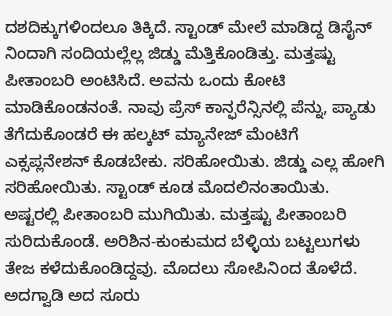ದಶದಿಕ್ಕುಗಳಿಂದಲೂ ತಿಕ್ಕಿದೆ. ಸ್ಟಾಂಡ್ ಮೇಲೆ ಮಾಡಿದ್ದ ಡಿಸೈನ್ ನಿಂದಾಗಿ ಸಂದಿಯಲ್ಲೆಲ್ಲ ಜಿಡ್ಡು ಮೆತ್ತಿಕೊಂಡಿತ್ತು. ಮತ್ತಷ್ಟು ಪೀತಾಂಬರಿ ಅಂಟಿಸಿದೆ. ಅವನು ಒಂದು ಕೋಟಿ ಮಾಡಿಕೊಂಡನಂತೆ. ನಾವು ಪ್ರೆಸ್ ಕಾನ್ಫರೆನ್ಸಿನಲ್ಲಿ ಪೆನ್ನು, ಪ್ಯಾಡು ತೆಗೆದುಕೊಂಡರೆ ಈ ಹಲ್ಕಟ್ ಮ್ಯಾನೇಜ್ ಮೆಂಟಿಗೆ ಎಕ್ಸಪ್ಲನೇಶನ್ ಕೊಡಬೇಕು. ಸರಿಹೋಯಿತು. ಜಿಡ್ಡು ಎಲ್ಲ ಹೋಗಿ ಸರಿಹೋಯಿತು. ಸ್ಟಾಂಡ್ ಕೂಡ ಮೊದಲಿನಂತಾಯಿತು.
ಅಷ್ಟರಲ್ಲಿ ಪೀತಾಂಬರಿ ಮುಗಿಯಿತು. ಮತ್ತಷ್ಟು ಪೀತಾಂಬರಿ ಸುರಿದುಕೊಂಡೆ. ಅರಿಶಿನ-ಕುಂಕುಮದ ಬೆಳ್ಳಿಯ ಬಟ್ಟಲುಗಳು ತೇಜ ಕಳೆದುಕೊಂಡಿದ್ದವು. ಮೊದಲು ಸೋಪಿನಿಂದ ತೊಳೆದೆ. ಅದಗ್ವಾಡಿ ಅದ ಸೂರು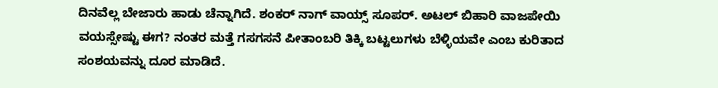ದಿನವೆಲ್ಲ ಬೇಜಾರು ಹಾಡು ಚೆನ್ನಾಗಿದೆ. ಶಂಕರ್ ನಾಗ್ ವಾಯ್ಸ್ ಸೂಪರ್. ಅಟಲ್ ಬಿಹಾರಿ ವಾಜಪೇಯಿ ವಯಸ್ಸೇಷ್ಟು ಈಗ? ನಂತರ ಮತ್ತೆ ಗಸಗಸನೆ ಪೀತಾಂಬರಿ ತಿಕ್ಕಿ ಬಟ್ಟಲುಗಳು ಬೆಳ್ಳಿಯವೇ ಎಂಬ ಕುರಿತಾದ ಸಂಶಯವನ್ನು ದೂರ ಮಾಡಿದೆ.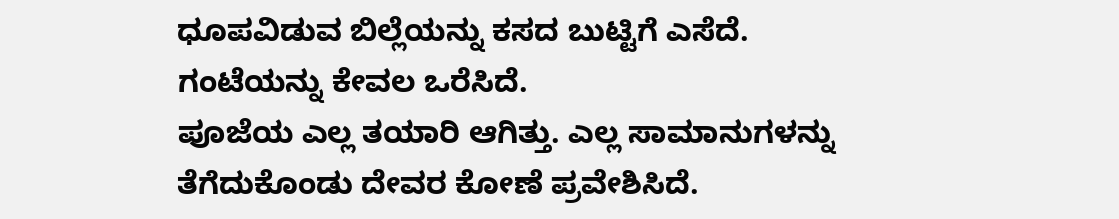ಧೂಪವಿಡುವ ಬಿಲ್ಲೆಯನ್ನು ಕಸದ ಬುಟ್ಟಿಗೆ ಎಸೆದೆ. ಗಂಟೆಯನ್ನು ಕೇವಲ ಒರೆಸಿದೆ.
ಪೂಜೆಯ ಎಲ್ಲ ತಯಾರಿ ಆಗಿತ್ತು. ಎಲ್ಲ ಸಾಮಾನುಗಳನ್ನು ತೆಗೆದುಕೊಂಡು ದೇವರ ಕೋಣೆ ಪ್ರವೇಶಿಸಿದೆ.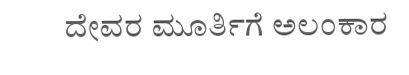ದೇವರ ಮೂರ್ತಿಗೆ ಅಲಂಕಾರ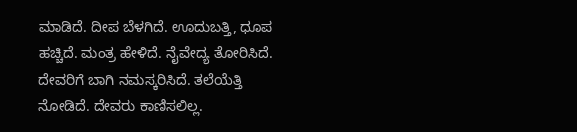ಮಾಡಿದೆ. ದೀಪ ಬೆಳಗಿದೆ. ಊದುಬತ್ತಿ, ಧೂಪ ಹಚ್ಚಿದೆ. ಮಂತ್ರ ಹೇಳಿದೆ. ನೈವೇದ್ಯ ತೋರಿಸಿದೆ. ದೇವರಿಗೆ ಬಾಗಿ ನಮಸ್ಕರಿಸಿದೆ. ತಲೆಯೆತ್ತಿ ನೋಡಿದೆ. ದೇವರು ಕಾಣಿಸಲಿಲ್ಲ.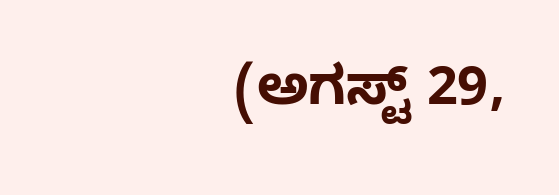(ಅಗಸ್ಟ್ 29,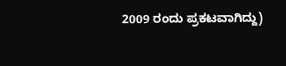2009 ರಂದು ಪ್ರಕಟವಾಗಿದ್ದು)